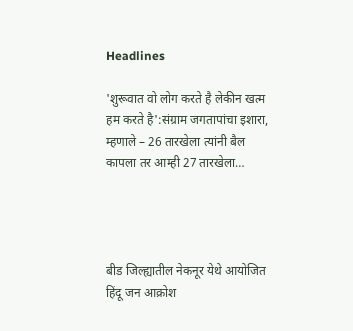Headlines

'शुरूवात वो लोग करते है लेकीन खत्म हम करते है':संग्राम जगतापांचा इशारा, म्हणाले – 26 तारखेला त्यांनी बैल कापला तर आम्ही 27 तारखेला…




बीड जिल्ह्यातील नेकनूर येथे आयोजित हिंदू जन आक्रोश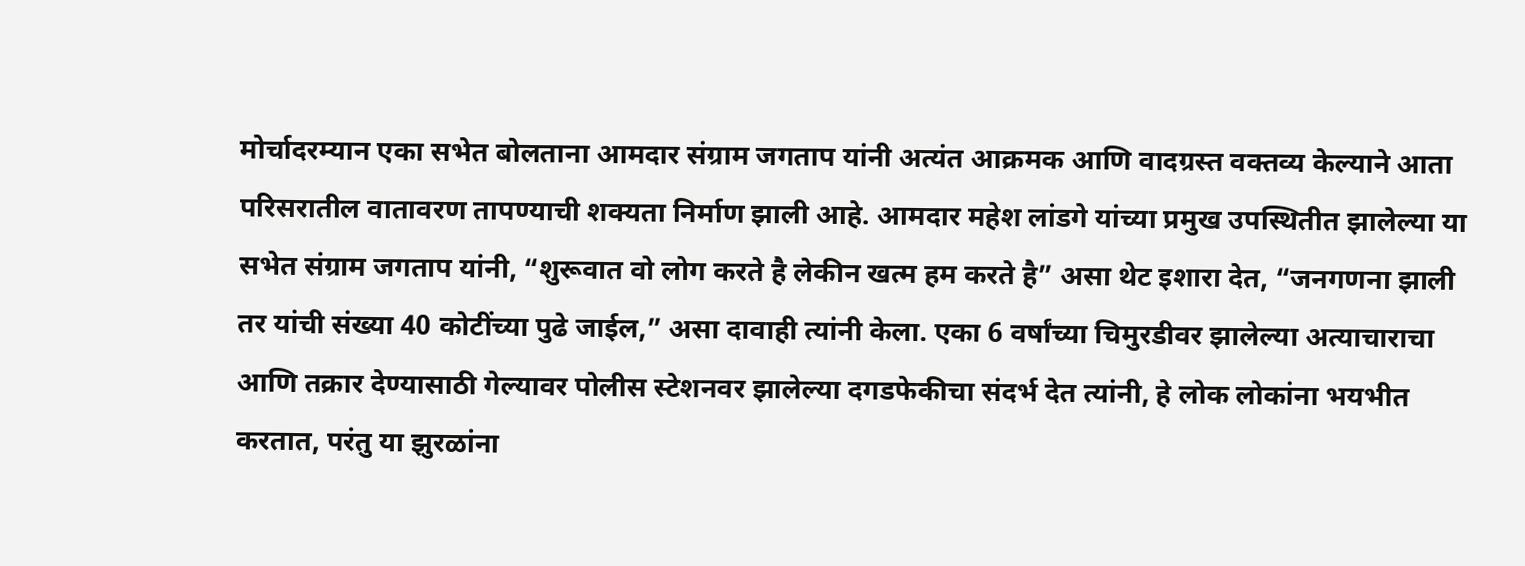मोर्चादरम्यान एका सभेत बोलताना आमदार संग्राम जगताप यांनी अत्यंत आक्रमक आणि वादग्रस्त वक्तव्य केल्याने आता परिसरातील वातावरण तापण्याची शक्यता निर्माण झाली आहे. आमदार महेश लांडगे यांच्या प्रमुख उपस्थितीत झालेल्या या सभेत संग्राम जगताप यांनी, “शुरूवात वो लोग करते है लेकीन खत्म हम करते है” असा थेट इशारा देत, “जनगणना झाली तर यांची संख्या 40 कोटींच्या पुढे जाईल,” असा दावाही त्यांनी केला. एका 6 वर्षांच्या चिमुरडीवर झालेल्या अत्याचाराचा आणि तक्रार देण्यासाठी गेल्यावर पोलीस स्टेशनवर झालेल्या दगडफेकीचा संदर्भ देत त्यांनी, हे लोक लोकांना भयभीत करतात, परंतु या झुरळांना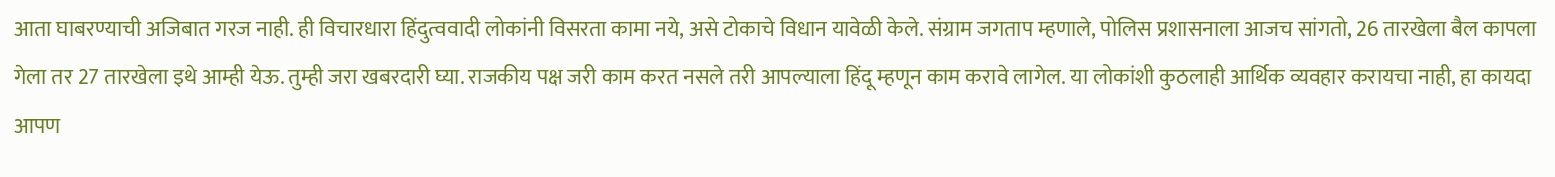आता घाबरण्याची अजिबात गरज नाही. ही विचारधारा हिंदुत्ववादी लोकांनी विसरता कामा नये, असे टोकाचे विधान यावेळी केले. संग्राम जगताप म्हणाले, पोलिस प्रशासनाला आजच सांगतो, 26 तारखेला बैल कापला गेला तर 27 तारखेला इथे आम्ही येऊ. तुम्ही जरा खबरदारी घ्या. राजकीय पक्ष जरी काम करत नसले तरी आपल्याला हिंदू म्हणून काम करावे लागेल. या लोकांशी कुठलाही आर्थिक व्यवहार करायचा नाही, हा कायदा आपण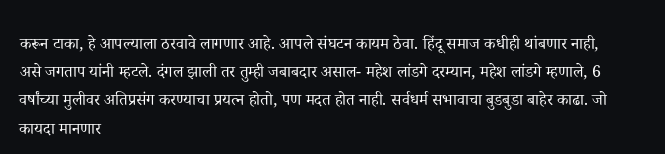करून टाका, हे आपल्याला ठरवावे लागणार आहे. आपले संघटन कायम ठेवा. हिंदू समाज कधीही थांबणार नाही, असे जगताप यांनी म्हटले. दंगल झाली तर तुम्ही जबाबदार असाल- महेश लांडगे दरम्यान, महेश लांडगे म्हणाले, 6 वर्षांच्या मुलीवर अतिप्रसंग करण्याचा प्रयत्न होतो, पण मदत होत नाही. सर्वधर्म सभावाचा बुडबुडा बाहेर काढा. जो कायदा मानणार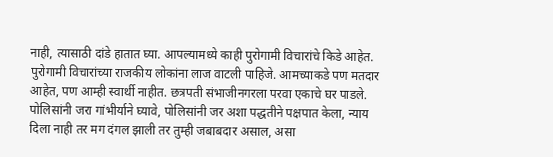नाही, त्यासाठी दांडे हातात घ्या. आपल्यामध्ये काही पुरोगामी विचारांचे किडे आहेत. पुरोगामी विचारांच्या राजकीय लोकांना लाज वाटली पाहिजे. आमच्याकडे पण मतदार आहेत, पण आम्ही स्वार्थी नाहीत. छत्रपती संभाजीनगरला परवा एकाचे घर पाडले. पोलिसांनी जरा गांभीर्याने घ्यावे, पोलिसांनी जर अशा पद्धतीने पक्षपात केला, न्याय दिला नाही तर मग दंगल झाली तर तुम्ही जबाबदार असाल, असा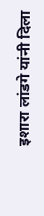इशारा लांडगे यांनी दिला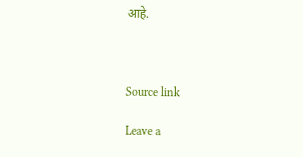आहे.



Source link

Leave a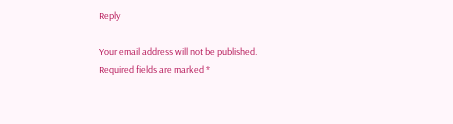Reply

Your email address will not be published. Required fields are marked *